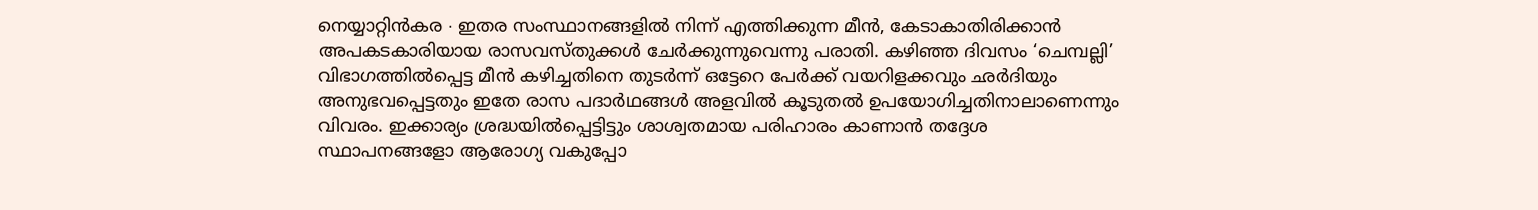നെയ്യാറ്റിൻകര ∙ ഇതര സംസ്ഥാനങ്ങളിൽ നിന്ന് എത്തിക്കുന്ന മീൻ, കേടാകാതിരിക്കാൻ അപകടകാരിയായ രാസവസ്തുക്കൾ ചേർക്കുന്നുവെന്നു പരാതി. കഴിഞ്ഞ ദിവസം ‘ചെമ്പല്ലി’ വിഭാഗത്തിൽപ്പെട്ട മീൻ കഴിച്ചതിനെ തുടർന്ന് ഒട്ടേറെ പേർക്ക് വയറിളക്കവും ഛർദിയും അനുഭവപ്പെട്ടതും ഇതേ രാസ പദാർഥങ്ങൾ അളവിൽ കൂടുതൽ ഉപയോഗിച്ചതിനാലാണെന്നും വിവരം. ഇക്കാര്യം ശ്രദ്ധയിൽപ്പെട്ടിട്ടും ശാശ്വതമായ പരിഹാരം കാണാൻ തദ്ദേശ സ്ഥാപനങ്ങളോ ആരോഗ്യ വകുപ്പോ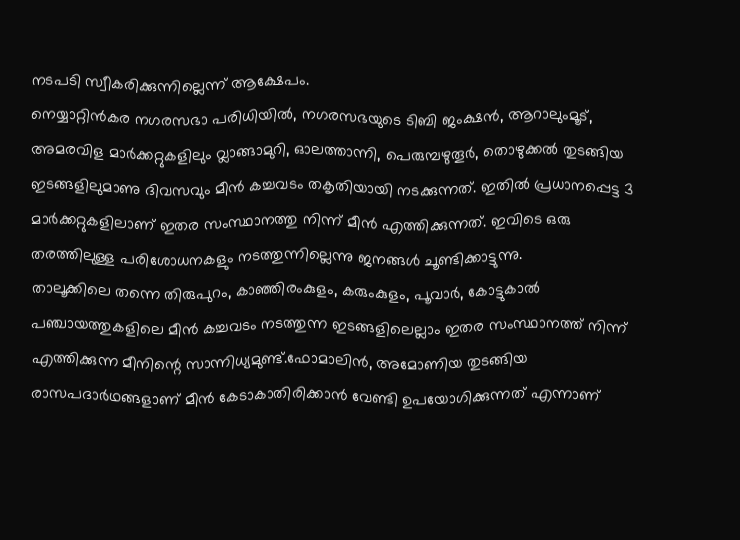നടപടി സ്വീകരിക്കുന്നില്ലെന്ന് ആക്ഷേപം.
നെയ്യാറ്റിൻകര നഗരസഭാ പരിധിയിൽ, നഗരസഭയുടെ ടിബി ജംക്ഷൻ, ആറാലുംമൂട്, അമരവിള മാർക്കറ്റുകളിലും വ്ലാങ്ങാമുറി, ഓലത്താന്നി, പെരുമ്പഴുതൂർ, തൊഴുക്കൽ തുടങ്ങിയ ഇടങ്ങളിലുമാണു ദിവസവും മീൻ കച്ചവടം തകൃതിയായി നടക്കുന്നത്. ഇതിൽ പ്രധാനപ്പെട്ട 3 മാർക്കറ്റുകളിലാണ് ഇതര സംസ്ഥാനത്തു നിന്ന് മീൻ എത്തിക്കുന്നത്. ഇവിടെ ഒരു തരത്തിലുള്ള പരിശോധനകളും നടത്തുന്നില്ലെന്നു ജനങ്ങൾ ചൂണ്ടിക്കാട്ടുന്നു.
താലൂക്കിലെ തന്നെ തിരുപുറം, കാഞ്ഞിരംകുളം, കരുംകുളം, പൂവാർ, കോട്ടുകാൽ പഞ്ചായത്തുകളിലെ മീൻ കച്ചവടം നടത്തുന്ന ഇടങ്ങളിലെല്ലാം ഇതര സംസ്ഥാനത്ത് നിന്ന് എത്തിക്കുന്ന മീനിന്റെ സാന്നിധ്യമുണ്ട്.ഫോമാലിൻ, അമോണിയ തുടങ്ങിയ രാസപദാർഥങ്ങളാണ് മീൻ കേടാകാതിരിക്കാൻ വേണ്ടി ഉപയോഗിക്കുന്നത് എന്നാണ്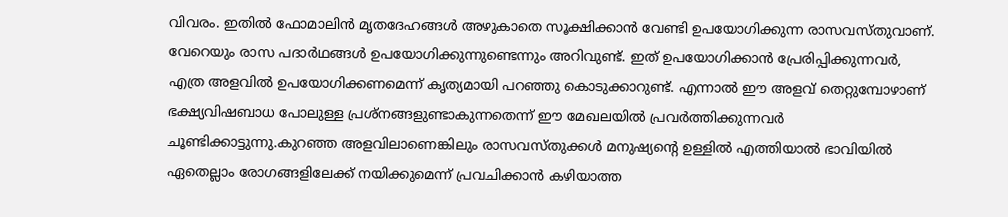വിവരം. ഇതിൽ ഫോമാലിൻ മൃതദേഹങ്ങൾ അഴുകാതെ സൂക്ഷിക്കാൻ വേണ്ടി ഉപയോഗിക്കുന്ന രാസവസ്തുവാണ്.
വേറെയും രാസ പദാർഥങ്ങൾ ഉപയോഗിക്കുന്നുണ്ടെന്നും അറിവുണ്ട്. ഇത് ഉപയോഗിക്കാൻ പ്രേരിപ്പിക്കുന്നവർ, എത്ര അളവിൽ ഉപയോഗിക്കണമെന്ന് കൃത്യമായി പറഞ്ഞു കൊടുക്കാറുണ്ട്. എന്നാൽ ഈ അളവ് തെറ്റുമ്പോഴാണ് ഭക്ഷ്യവിഷബാധ പോലുള്ള പ്രശ്നങ്ങളുണ്ടാകുന്നതെന്ന് ഈ മേഖലയിൽ പ്രവർത്തിക്കുന്നവർ ചൂണ്ടിക്കാട്ടുന്നു.കുറഞ്ഞ അളവിലാണെങ്കിലും രാസവസ്തുക്കൾ മനുഷ്യന്റെ ഉള്ളിൽ എത്തിയാൽ ഭാവിയിൽ ഏതെല്ലാം രോഗങ്ങളിലേക്ക് നയിക്കുമെന്ന് പ്രവചിക്കാൻ കഴിയാത്ത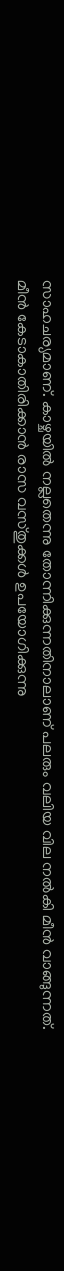സാഹചര്യമാണ്. കാഴ്ചയിൽ നല്ലതെന്നു തോന്നിക്കുന്നതിനാലാണ് പലരും വലിയ വില നൽകി മീൻ വാങ്ങുന്നത്.
മീൻ കേടാകാതിരിക്കാൻ രാസ വസ്തുക്കൾ ഉപയോഗിക്കുന്നു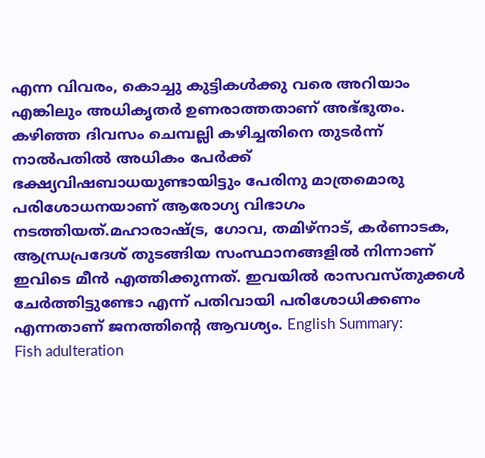എന്ന വിവരം, കൊച്ചു കുട്ടികൾക്കു വരെ അറിയാം എങ്കിലും അധികൃതർ ഉണരാത്തതാണ് അഭ്ഭുതം. കഴിഞ്ഞ ദിവസം ചെമ്പല്ലി കഴിച്ചതിനെ തുടർന്ന് നാൽപതിൽ അധികം പേർക്ക് ഭക്ഷ്യവിഷബാധയുണ്ടായിട്ടും പേരിനു മാത്രമൊരു പരിശോധനയാണ് ആരോഗ്യ വിഭാഗം നടത്തിയത്.മഹാരാഷ്ട്ര, ഗോവ, തമിഴ്നാട്, കർണാടക, ആന്ധ്രപ്രദേശ് തുടങ്ങിയ സംസ്ഥാനങ്ങളിൽ നിന്നാണ് ഇവിടെ മീൻ എത്തിക്കുന്നത്. ഇവയിൽ രാസവസ്തുക്കൾ ചേർത്തിട്ടുണ്ടോ എന്ന് പതിവായി പരിശോധിക്കണം എന്നതാണ് ജനത്തിന്റെ ആവശ്യം. English Summary:
Fish adulteration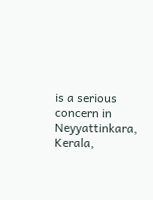is a serious concern in Neyyattinkara, Kerala,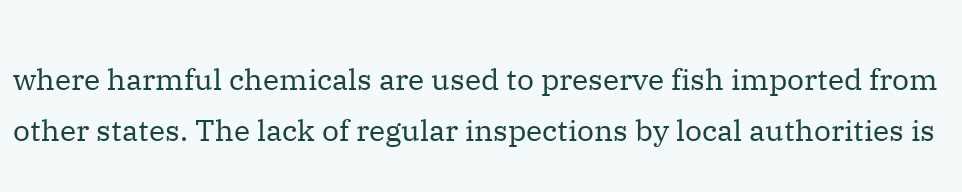where harmful chemicals are used to preserve fish imported from other states. The lack of regular inspections by local authorities is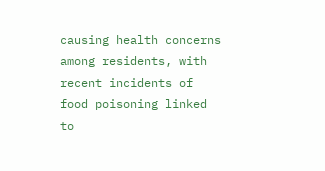causing health concerns among residents, with recent incidents of food poisoning linked to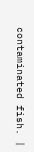contaminated fish. |